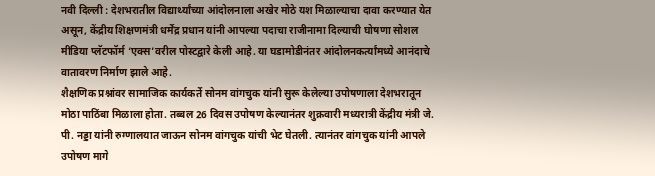नवी दिल्ली : देशभरातील विद्यार्थ्यांच्या आंदोलनाला अखेर मोठे यश मिळाल्याचा दावा करण्यात येत असून, केंद्रीय शिक्षणमंत्री धर्मेंद्र प्रधान यांनी आपल्या पदाचा राजीनामा दिल्याची घोषणा सोशल मीडिया प्लॅटफॉर्म ‘एक्स’वरील पोस्टद्वारे केली आहे. या घडामोडीनंतर आंदोलनकर्त्यांमध्ये आनंदाचे वातावरण निर्माण झाले आहे.
शैक्षणिक प्रश्नांवर सामाजिक कार्यकर्ते सोनम वांगचुक यांनी सुरू केलेल्या उपोषणाला देशभरातून मोठा पाठिंबा मिळाला होता. तब्बल 26 दिवस उपोषण केल्यानंतर शुक्रवारी मध्यरात्री केंद्रीय मंत्री जे. पी. नड्डा यांनी रुग्णालयात जाऊन सोनम वांगचुक यांची भेट घेतली. त्यानंतर वांगचुक यांनी आपले उपोषण मागे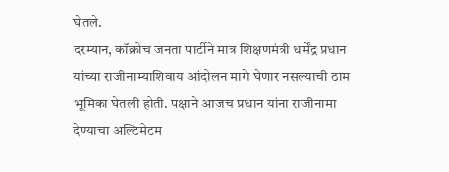घेतले.
दरम्यान, कॉक्रोच जनता पार्टीने मात्र शिक्षणमंत्री धर्मेंद्र प्रधान यांच्या राजीनाम्याशिवाय आंदोलन मागे घेणार नसल्याची ठाम भूमिका घेतली होती. पक्षाने आजच प्रधान यांना राजीनामा देण्याचा अल्टिमेटम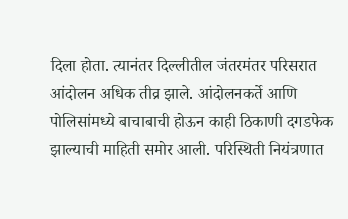दिला होता. त्यानंतर दिल्लीतील जंतरमंतर परिसरात आंदोलन अधिक तीव्र झाले. आंदोलनकर्ते आणि पोलिसांमध्ये बाचाबाची होऊन काही ठिकाणी दगडफेक झाल्याची माहिती समोर आली. परिस्थिती नियंत्रणात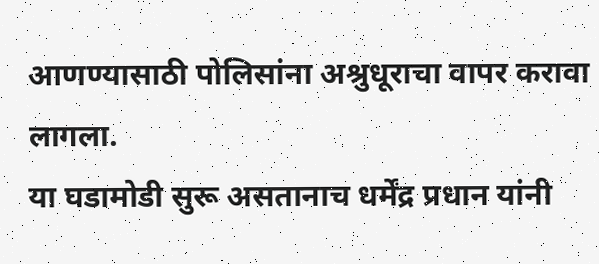आणण्यासाठी पोलिसांना अश्रुधूराचा वापर करावा लागला.
या घडामोडी सुरू असतानाच धर्मेंद्र प्रधान यांनी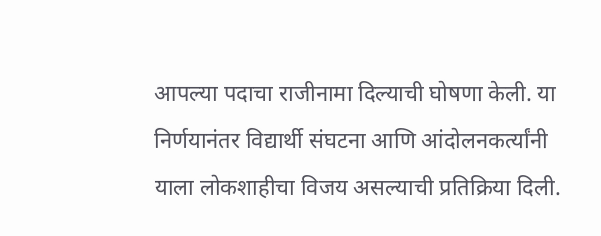आपल्या पदाचा राजीनामा दिल्याची घोषणा केली. या निर्णयानंतर विद्यार्थी संघटना आणि आंदोलनकर्त्यांनी याला लोकशाहीचा विजय असल्याची प्रतिक्रिया दिली.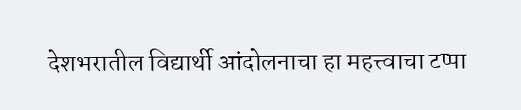देशभरातील विद्यार्थी आंदोलनाचा हा महत्त्वाचा टप्पा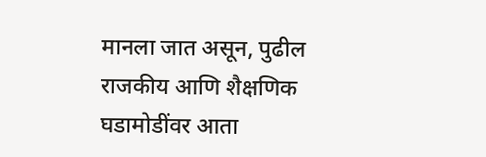मानला जात असून, पुढील राजकीय आणि शैक्षणिक घडामोडींवर आता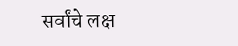सर्वांचे लक्ष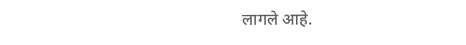लागले आहे.